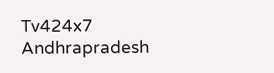Tv424x7
Andhrapradesh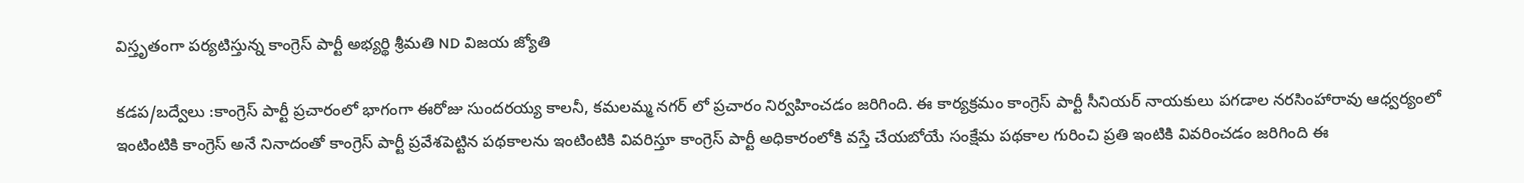విస్తృతంగా పర్యటిస్తున్న కాంగ్రెస్ పార్టీ అభ్యర్థి శ్రీమతి ND విజయ జ్యోతి

కడప/బద్వేలు :కాంగ్రెస్ పార్టీ ప్రచారంలో భాగంగా ఈరోజు సుందరయ్య కాలనీ, కమలమ్మ నగర్ లో ప్రచారం నిర్వహించడం జరిగింది. ఈ కార్యక్రమం కాంగ్రెస్ పార్టీ సీనియర్ నాయకులు పగడాల నరసింహారావు ఆధ్వర్యంలో ఇంటింటికి కాంగ్రెస్ అనే నినాదంతో కాంగ్రెస్ పార్టీ ప్రవేశపెట్టిన పథకాలను ఇంటింటికి వివరిస్తూ కాంగ్రెస్ పార్టీ అధికారంలోకి వస్తే చేయబోయే సంక్షేమ పథకాల గురించి ప్రతి ఇంటికి వివరించడం జరిగింది ఈ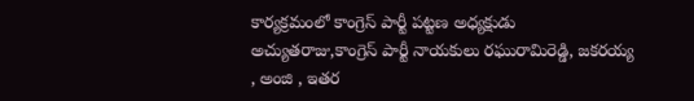కార్యక్రమంలో కాంగ్రెస్ పార్టీ పట్టణ అధ్యక్షుడు అచ్యుతరాజు,కాంగ్రెస్ పార్టీ నాయకులు రఘురామిరెడ్డి, జకరయ్య , అంజి , ఇతర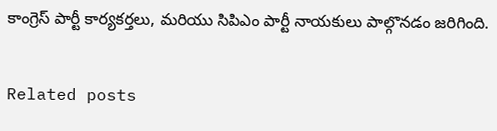కాంగ్రెస్ పార్టీ కార్యకర్తలు, మరియు సిపిఎం పార్టీ నాయకులు పాల్గొనడం జరిగింది.

Related posts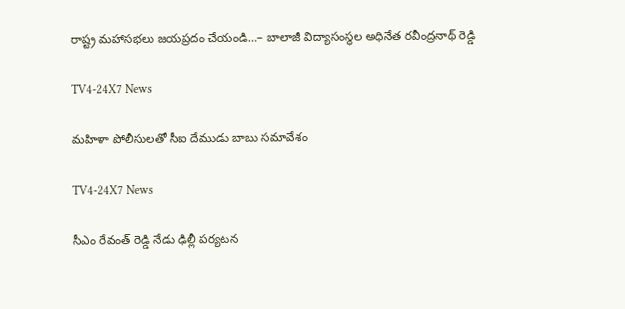రాష్ట్ర మహాసభలు జయప్రదం చేయండి…– బాలాజీ విద్యాసంస్థల అధినేత రవీంద్రనాథ్ రెడ్డి

TV4-24X7 News

మహిళా పోలీసులతో సీఐ దేముడు బాబు సమావేశం

TV4-24X7 News

సీఎం రేవంత్ రెడ్డి నేడు ఢిల్లీ పర్యటన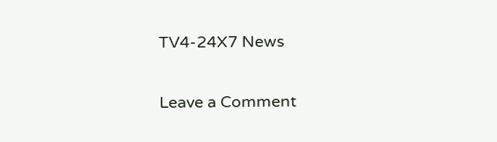TV4-24X7 News

Leave a Comment